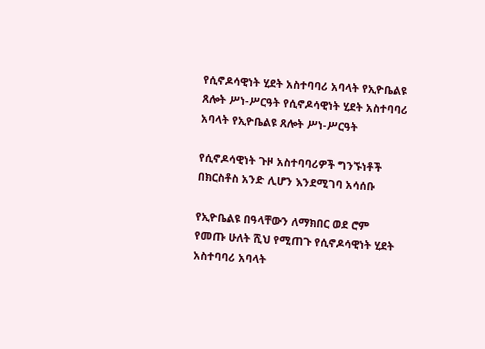የሲኖዶሳዊነት ሂደት አስተባባሪ አባላት የኢዮቤልዩ ጸሎት ሥነ-ሥርዓት የሲኖዶሳዊነት ሂደት አስተባባሪ አባላት የኢዮቤልዩ ጸሎት ሥነ-ሥርዓት

የሲኖዶሳዊነት ጉዞ አስተባባሪዎች ግንኙነቶች በክርስቶስ አንድ ሊሆን እንደሚገባ አሳሰቡ

የኢዮቤልዩ በዓላቸውን ለማክበር ወደ ሮም የመጡ ሁለት ሺህ የሚጠጉ የሲኖዶሳዊነት ሂደት አስተባባሪ አባላት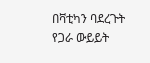በቫቲካን ባደረጉት የጋራ ውይይት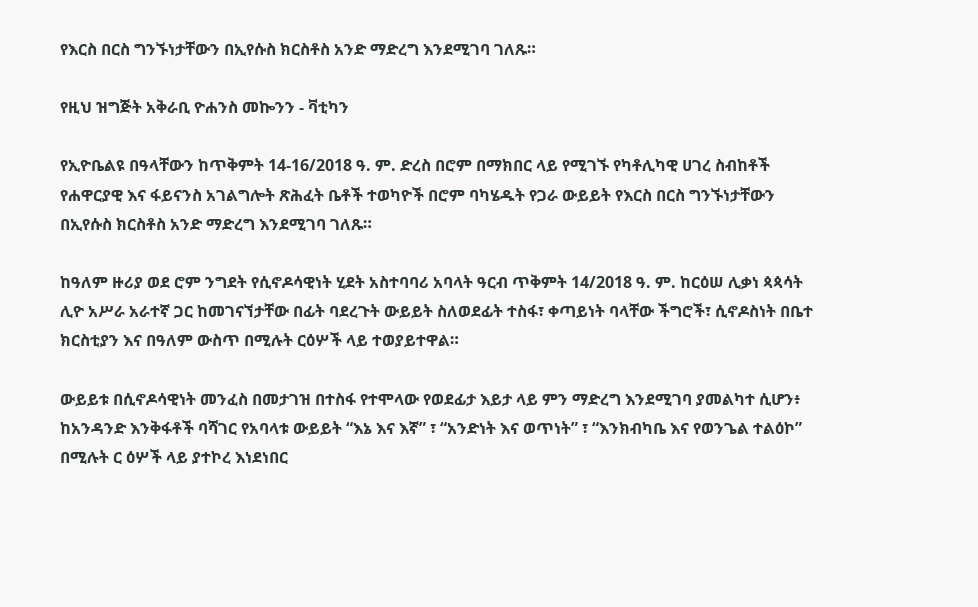የእርስ በርስ ግንኙነታቸውን በኢየሱስ ክርስቶስ አንድ ማድረግ እንደሚገባ ገለጹ።

የዚህ ዝግጅት አቅራቢ ዮሐንስ መኰንን - ቫቲካን

የኢዮቤልዩ በዓላቸውን ከጥቅምት 14-16/2018 ዓ. ም. ድረስ በሮም በማክበር ላይ የሚገኙ የካቶሊካዊ ሀገረ ስብከቶች የሐዋርያዊ እና ፋይናንስ አገልግሎት ጽሕፈት ቤቶች ተወካዮች በሮም ባካሄዱት የጋራ ውይይት የእርስ በርስ ግንኙነታቸውን በኢየሱስ ክርስቶስ አንድ ማድረግ እንደሚገባ ገለጹ።

ከዓለም ዙሪያ ወደ ሮም ንግደት የሲኖዶሳዊነት ሂደት አስተባባሪ አባላት ዓርብ ጥቅምት 14/2018 ዓ. ም. ከርዕሠ ሊቃነ ጳጳሳት ሊዮ አሥራ አራተኛ ጋር ከመገናኘታቸው በፊት ባደረጉት ውይይት ስለወደፊት ተስፋ፣ ቀጣይነት ባላቸው ችግሮች፣ ሲኖዶስነት በቤተ ክርስቲያን እና በዓለም ውስጥ በሚሉት ርዕሦች ላይ ተወያይተዋል።

ውይይቱ በሲኖዶሳዊነት መንፈስ በመታገዝ በተስፋ የተሞላው የወደፊታ እይታ ላይ ምን ማድረግ እንደሚገባ ያመልካተ ሲሆን፥ ከአንዳንድ እንቅፋቶች ባሻገር የአባላቱ ውይይት “እኔ እና እኛ” ፣ “አንድነት እና ወጥነት” ፣ “እንክብካቤ እና የወንጌል ተልዕኮ” በሚሉት ር ዕሦች ላይ ያተኮረ እነደነበር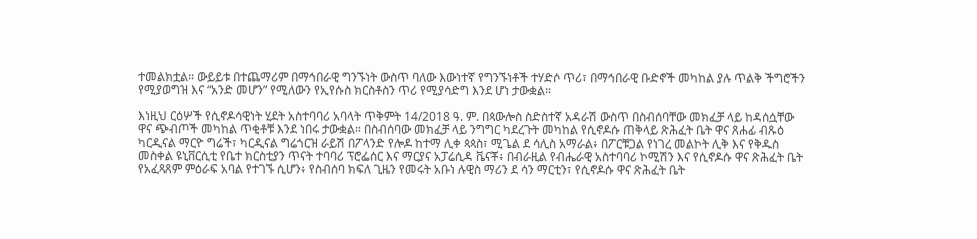ተመልክቷል። ውይይቱ በተጨማሪም በማኅበራዊ ግንኙነት ውስጥ ባለው እውነተኛ የግንኙነቶች ተሃድሶ ጥሪ፣ በማኅበራዊ ቡድኖች መካከል ያሉ ጥልቅ ችግሮችን የሚያወግዝ እና “አንድ መሆን” የሚለውን የኢየሱስ ክርስቶስን ጥሪ የሚያሳድግ እንደ ሆነ ታውቋል።

እነዚህ ርዕሦች የሲኖዶሳዊነት ሂደት አስተባባሪ አባላት ጥቅምት 14/2018 ዓ. ም. በጳውሎስ ስድስተኛ አዳራሽ ውስጥ በስብሰባቸው መክፈቻ ላይ ከዳሰሷቸው ዋና ጭብጦች መካከል ጥቂቶቹ እንደ ነበሩ ታውቋል። በስብሰባው መክፈቻ ላይ ንግግር ካደረጉት መካከል የሲኖዶሱ ጠቅላይ ጽሕፈት ቤት ዋና ጸሐፊ ብጹዕ ካርዲናል ማርዮ ግሬች፣ ካርዲናል ግሬጎርዝ ራይሽ በፖላንድ የሎዶ ከተማ ሊቀ ጳጳስ፣ ሚጌል ደ ሳሊስ አማራል፥ በፖርቹጋል የነገረ መልኮት ሊቅ እና የቅዱስ መስቀል ዩኒቨርሲቲ የቤተ ክርስቲያን ጥናት ተባባሪ ፕሮፌሰር እና ማርያና አፓሬሲዳ ቬናቾ፥ በብራዚል የብሔራዊ አስተባባሪ ኮሚሽን እና የሲኖዶሱ ዋና ጽሕፈት ቤት የአፈጻጸም ምዕራፍ አባል የተገኙ ሲሆን፥ የስብሰባ ክፍለ ጊዜን የመሩት አቡነ ሉዊስ ማሪን ደ ሳን ማርቲን፣ የሲኖዶሱ ዋና ጽሕፈት ቤት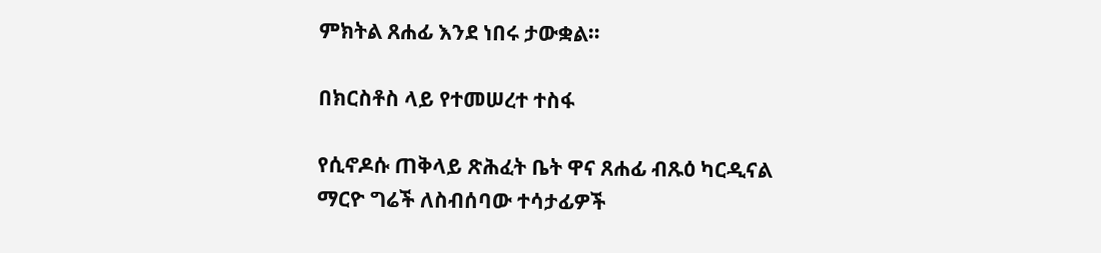ምክትል ጸሐፊ እንደ ነበሩ ታውቋል።

በክርስቶስ ላይ የተመሠረተ ተስፋ

የሲኖዶሱ ጠቅላይ ጽሕፈት ቤት ዋና ጸሐፊ ብጹዕ ካርዲናል ማርዮ ግሬች ለስብሰባው ተሳታፊዎች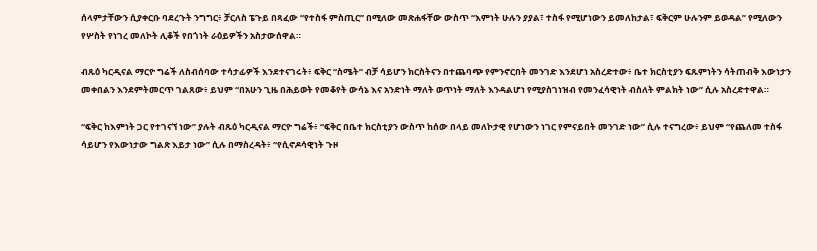ሰላምታቸውን ሲያቀርቡ ባደረጉት ንግግር፥ ቻርለስ ፔጉይ በጻፈው “የተስፋ ምስጢር” በሚለው መጽሐፋቸው ውስጥ “እምነት ሁሉን ያያል፣ ተስፋ የሚሆነውን ይመለከታል፣ ፍቅርም ሁሉንም ይወዳል” የሚለውን የሦስት የነገረ መለኮት ሊቆች የበጎነት ራዕይዎችን አስታውሰዋል።

ብጹዕ ካርዲናል ማርዮ ግሬች ለስብሰባው ተሳታፊዎች እንደተናገሩት፥ ፍቅር “ስሜት” ብቻ ሳይሆን ክርስትናን በተጨባጭ የምንኖርበት መንገድ እንደሆነ አስረድተው፥ ቤተ ክርስቲያን ፍጹምነትን ሳትጠብቅ እውነታን መቀበልን እንደምትመርጥ ገልጸው፥ ይህም “በአሁን ጊዜ በሕይወት የመቆየት ውሳኔ እና አንድነት ማለት ወጥነት ማለት እንዳልሆነ የሚያስገነዝብ የመንፈሳዊነት ብስለት ምልክት ነው” ሲሉ አስረድተዋል።

“ፍቅር ከእምነት ጋር የተገናኘ ነው” ያሉት ብጹዕ ካርዲናል ማርዮ ግሬች፥ “ፍቅር በቤተ ክርስቲያን ውስጥ ከሰው በላይ መለኮታዊ የሆነውን ነገር የምናይበት መንገድ ነው” ሲሉ ተናግረው፥ ይህም “የጨለመ ተስፋ ሳይሆን የእውነታው ግልጽ እይታ ነው” ሲሉ በማስረዳት፥ “የሲኖዶሳዊነት ጉዞ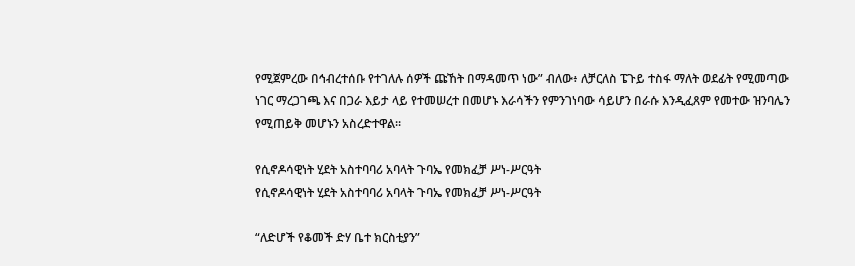የሚጀምረው በኅብረተሰቡ የተገለሉ ሰዎች ጩኸት በማዳመጥ ነው” ብለው፥ ለቻርለስ ፔጉይ ተስፋ ማለት ወደፊት የሚመጣው ነገር ማረጋገጫ እና በጋራ እይታ ላይ የተመሠረተ በመሆኑ እራሳችን የምንገነባው ሳይሆን በራሱ እንዲፈጸም የመተው ዝንባሌን የሚጠይቅ መሆኑን አስረድተዋል።

የሲኖዶሳዊነት ሂደት አስተባባሪ አባላት ጉባኤ የመክፈቻ ሥነ-ሥርዓት
የሲኖዶሳዊነት ሂደት አስተባባሪ አባላት ጉባኤ የመክፈቻ ሥነ-ሥርዓት

“ለድሆች የቆመች ድሃ ቤተ ክርስቲያን”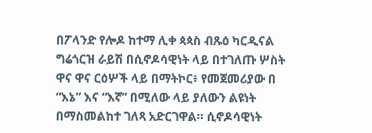በፖላንድ የሎዶ ከተማ ሊቀ ጳጳስ ብጹዕ ካርዲናል ግሬጎርዝ ራይሽ በሲኖዶሳዊነት ላይ በተገለጡ ሦስት ዋና ዋና ርዕሦች ላይ በማትኮር፥ የመጀመሪያው በ “እኔ” እና “እኛ” በሚለው ላይ ያለውን ልዩነት በማስመልከተ ገለጻ አድርገዋል። ሲኖዶሳዊነት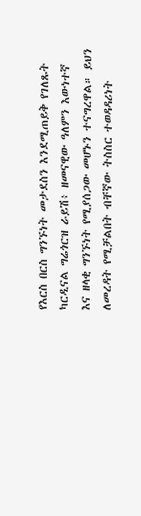የእርስ በርስ ግንኙነት መታደስን እንደሚጠይቅ የገለጹት ካርዲናል ግሬጎርዝ ራይሽ፥ ዘመናዊው ዓለምን እውነተኛ እና ዘላቂ ግንኙነት የሚያሰጋው መሆኑን ተናግረዋል። ይህን ለመረዳት የሚቻልበት ብቸኛው ትስስር ተወዳዳሪነት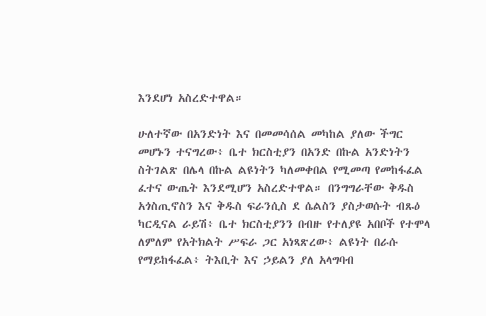እንደሆነ አስረድተዋል።

ሁለተኛው በአንድነት እና በመመሳሰል መካከል ያለው ችግር መሆኑን ተናግረው፥ ቤተ ክርስቲያን በአንድ በኩል አንድነትን ስትገልጽ በሌላ በኩል ልዩነትን ካለመቀበል የሚመጣ የመከፋፈል ፈተና ውጤት እንደሚሆን አስረድተዋል። በንግግራቸው ቅዱስ አጎስጢኖስን እና ቅዱስ ፍራንሲስ ደ ሴልስን ያስታወሱት ብጹዕ ካርዲናል ራይሽ፥ ቤተ ክርስቲያንን በብዙ የተለያዩ አበቦች የተሞላ ለምለም የአትክልት ሥፍራ ጋር አነጻጽረው፥ ልዩነት በራሱ የማይከፋፈል፥ ትእቢት እና ኃይልን ያለ አላግባብ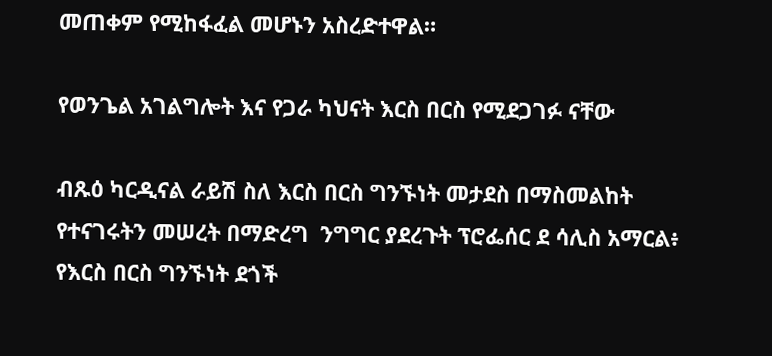መጠቀም የሚከፋፈል መሆኑን አስረድተዋል።

የወንጌል አገልግሎት እና የጋራ ካህናት እርስ በርስ የሚደጋገፉ ናቸው

ብጹዕ ካርዲናል ራይሽ ስለ እርስ በርስ ግንኙነት መታደስ በማስመልከት የተናገሩትን መሠረት በማድረግ  ንግግር ያደረጉት ፕሮፌሰር ደ ሳሊስ አማርል፥ የእርስ በርስ ግንኙነት ደጎች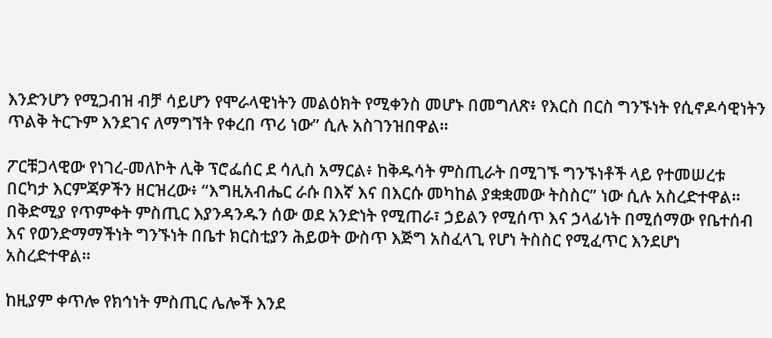እንድንሆን የሚጋብዝ ብቻ ሳይሆን የሞራላዊነትን መልዕክት የሚቀንስ መሆኑ በመግለጽ፥ የእርስ በርስ ግንኙነት የሲኖዶሳዊነትን ጥልቅ ትርጉም እንደገና ለማግኘት የቀረበ ጥሪ ነው” ሲሉ አስገንዝበዋል።

ፖርቹጋላዊው የነገረ-መለኮት ሊቅ ፕሮፌሰር ደ ሳሊስ አማርል፥ ከቅዱሳት ምስጢራት በሚገኙ ግንኙነቶች ላይ የተመሠረቱ በርካታ እርምጃዎችን ዘርዝረው፥ “እግዚአብሔር ራሱ በእኛ እና በእርሱ መካከል ያቋቋመው ትስስር” ነው ሲሉ አስረድተዋል። በቅድሚያ የጥምቀት ምስጢር እያንዳንዱን ሰው ወደ አንድነት የሚጠራ፣ ኃይልን የሚሰጥ እና ኃላፊነት በሚሰማው የቤተሰብ እና የወንድማማችነት ግንኙነት በቤተ ክርስቲያን ሕይወት ውስጥ እጅግ አስፈላጊ የሆነ ትስስር የሚፈጥር እንደሆነ አስረድተዋል።

ከዚያም ቀጥሎ የክኅነት ምስጢር ሌሎች እንደ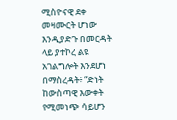ሚስዮናዊ ደቀ መዛሙርት ሆነው እንዲያድጉ በመርዳት ላይ ያተኮረ ልዩ አገልግሎት እንደሆነ በማስረዳት፥ “ድነት ከውስጣዊ እውቀት የሚመነጭ ሳይሆን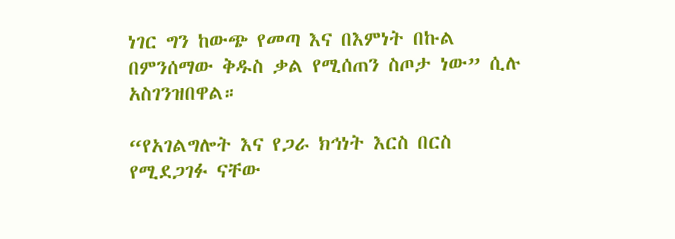ነገር ግን ከውጭ የመጣ እና በእምነት በኩል በምንሰማው ቅዱስ ቃል የሚሰጠን ስጦታ ነው” ሲሉ አስገንዝበዋል።

“የአገልግሎት እና የጋራ ክኅነት እርስ በርስ የሚደጋገፉ ናቸው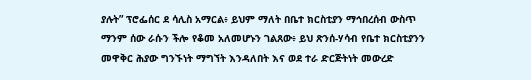ያሉት” ፕሮፌሰር ደ ሳሊስ አማርል፥ ይህም ማለት በቤተ ክርስቲያን ማኅበረሰብ ውስጥ ማንም ሰው ራሱን ችሎ የቆመ አለመሆኑን ገልጸው፥ ይህ ጽንሰ-ሃሳብ የቤተ ክርስቲያንን መዋቅር ሕያው ግንኙነት ማግኘት እንዳለበት እና ወደ ተራ ድርጅትነት መውረድ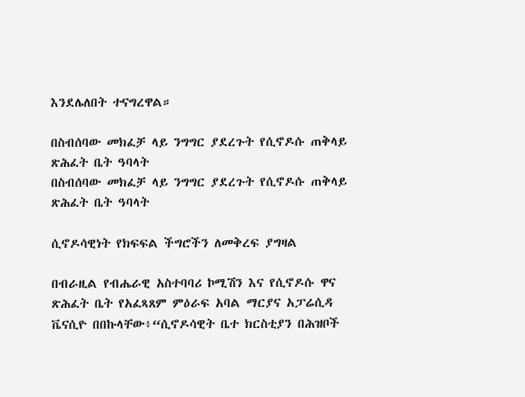እንደሌለበት ተናግረዋል።

በስብሰባው መክፈቻ ላይ ንግግር ያደረጉት የሲኖዶሱ ጠቅላይ ጽሕፈት ቤት ዓባላት
በስብሰባው መክፈቻ ላይ ንግግር ያደረጉት የሲኖዶሱ ጠቅላይ ጽሕፈት ቤት ዓባላት

ሲኖዶሳዊነት የክፍፍል ችግሮችን ለመቅረፍ ያግዛል

በብራዚል የብሔራዊ አስተባባሪ ኮሚሽን እና የሲኖዶሱ ዋና ጽሕፈት ቤት የአፈጻጸም ምዕራፍ አባል ማርያና አፓሬሲዳ ቬናሲዮ በበኩላቸው፥“ሲኖዶሳዊት ቤተ ክርስቲያን በሕዝቦች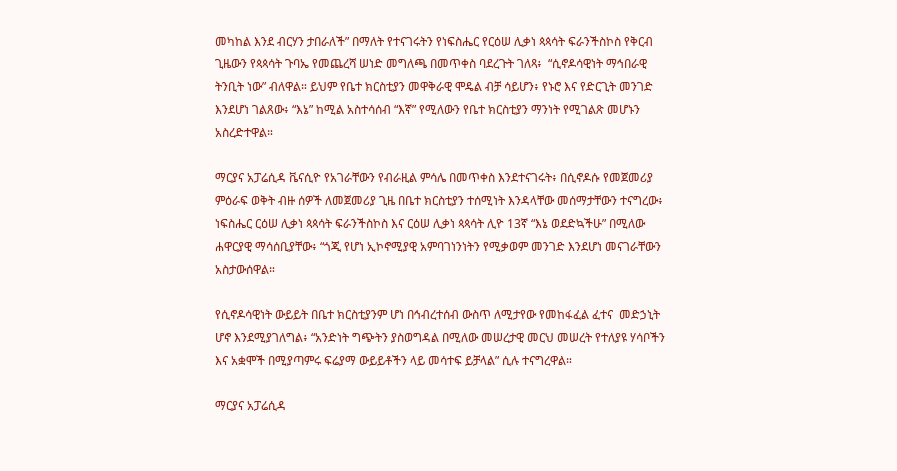መካከል እንደ ብርሃን ታበራለች” በማለት የተናገሩትን የነፍስሔር የርዕሠ ሊቃነ ጳጳሳት ፍራንችስኮስ የቅርብ ጊዜውን የጳጳሳት ጉባኤ የመጨረሻ ሠነድ መግለጫ በመጥቀስ ባደረጉት ገለጻ፥  “ሲኖዶሳዊነት ማኅበራዊ ትንቢት ነው” ብለዋል። ይህም የቤተ ክርስቲያን መዋቅራዊ ሞዴል ብቻ ሳይሆን፥ የኑሮ እና የድርጊት መንገድ እንደሆነ ገልጸው፥ “እኔ” ከሚል አስተሳሰብ “እኛ” የሚለውን የቤተ ክርስቲያን ማንነት የሚገልጽ መሆኑን አስረድተዋል።

ማርያና አፓሬሲዳ ቬናሲዮ የአገራቸውን የብራዚል ምሳሌ በመጥቀስ እንደተናገሩት፥ በሲኖዶሱ የመጀመሪያ ምዕራፍ ወቅት ብዙ ሰዎች ለመጀመሪያ ጊዜ በቤተ ክርስቲያን ተሰሚነት እንዳላቸው መሰማታቸውን ተናግረው፥ ነፍስሔር ርዕሠ ሊቃነ ጳጳሳት ፍራንችስኮስ እና ርዕሠ ሊቃነ ጳጳሳት ሊዮ 13ኛ “እኔ ወደድኳችሁ” በሚለው ሐዋርያዊ ማሳሰቢያቸው፥ “ጎጂ የሆነ ኢኮኖሚያዊ አምባገነንነትን የሚቃወም መንገድ እንደሆነ መናገራቸውን አስታውሰዋል።

የሲኖዶሳዊነት ውይይት በቤተ ክርስቲያንም ሆነ በኅብረተሰብ ውስጥ ለሚታየው የመከፋፈል ፈተና  መድኃኒት ሆኖ እንደሚያገለግል፥ “አንድነት ግጭትን ያስወግዳል በሚለው መሠረታዊ መርህ መሠረት የተለያዩ ሃሳቦችን እና አቋሞች በሚያጣምሩ ፍሬያማ ውይይቶችን ላይ መሳተፍ ይቻላል” ሲሉ ተናግረዋል።

ማርያና አፓሬሲዳ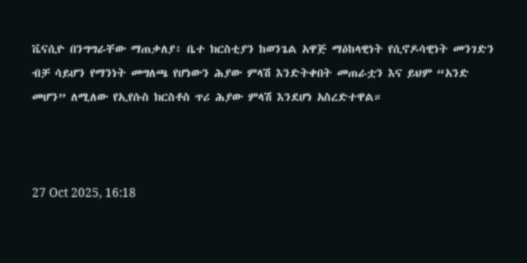ቬናሲዮ በንግግራቸው ማጠቃለያ፥ ቤተ ክርስቲያን ከወንጌል አዋጅ ማዕከላዊነት የሲኖዶሳዊነት መንገድን ብቻ ሳይሆን የማንነት መግለጫ የሆነውን ሕያው ምላሽ እንድትቀበት መጠራቷን እና ይህም “አንድ መሆን” ለሚለው የኢየሱስ ክርስቶስ ጥሪ ሕያው ምላሽ እንደሆነ አስረድተዋል።



27 Oct 2025, 16:18